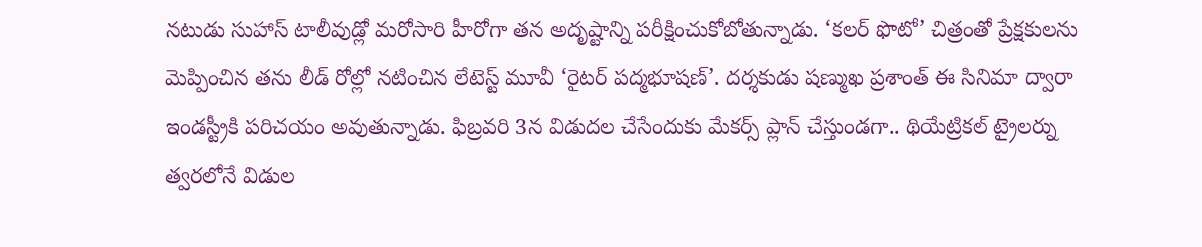నటుడు సుహాస్ టాలీవుడ్లో మరోసారి హీరోగా తన అదృష్టాన్ని పరీక్షించుకోబోతున్నాడు. ‘కలర్ ఫొటో’ చిత్రంతో ప్రేక్షకులను మెప్పించిన తను లీడ్ రోల్లో నటించిన లేటెస్ట్ మూవీ ‘రైటర్ పద్మభూషణ్’. దర్శకుడు షణ్ముఖ ప్రశాంత్ ఈ సినిమా ద్వారా ఇండస్ట్రీకి పరిచయం అవుతున్నాడు. ఫిబ్రవరి 3న విడుదల చేసేందుకు మేకర్స్ ప్లాన్ చేస్తుండగా.. థియేట్రికల్ ట్రైలర్ను త్వరలోనే విడుల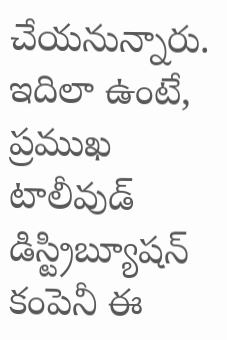చేయనున్నారు. ఇదిలా ఉంటే, ప్రముఖ టాలీవుడ్ డిస్ట్రిబ్యూషన్ కంపెనీ ఈ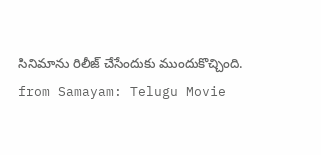సినిమాను రిలీజ్ చేసేందుకు ముందుకొచ్చింది.
from Samayam: Telugu Movie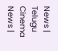News | Telugu Cinema News |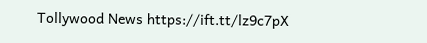Tollywood News https://ift.tt/lz9c7pX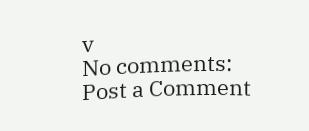v
No comments:
Post a Comment